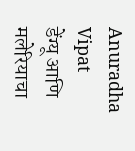Anuradha Vipat
डेंग्यू आणि मलेरियाचा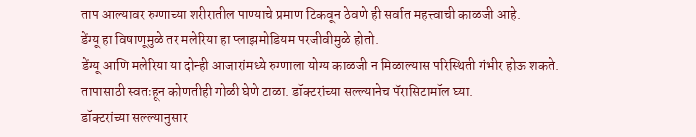ताप आल्यावर रुग्णाच्या शरीरातील पाण्याचे प्रमाण टिकवून ठेवणे ही सर्वात महत्त्वाची काळजी आहे.
डेंग्यू हा विषाणूमुळे तर मलेरिया हा प्लाझमोडियम परजीवीमुळे होतो.
डेंग्यू आणि मलेरिया या दोन्ही आजारांमध्ये रुग्णाला योग्य काळजी न मिळाल्यास परिस्थिती गंभीर होऊ शकते.
तापासाठी स्वतःहून कोणतीही गोळी घेणे टाळा. डॉक्टरांच्या सल्ल्यानेच पॅरासिटामॉल घ्या.
डॉक्टरांच्या सल्ल्यानुसार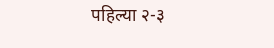पहिल्या २-३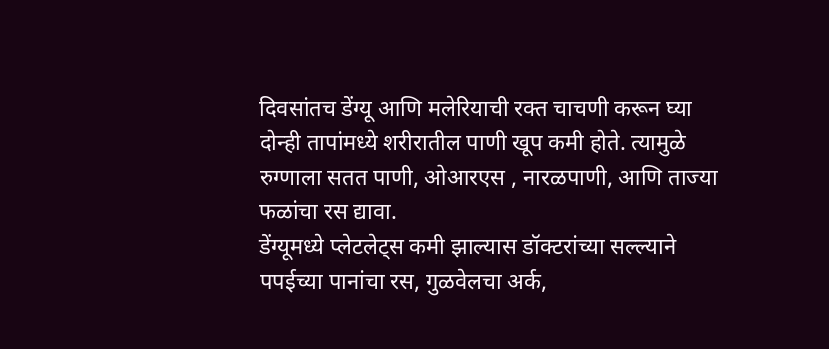दिवसांतच डेंग्यू आणि मलेरियाची रक्त चाचणी करून घ्या
दोन्ही तापांमध्ये शरीरातील पाणी खूप कमी होते. त्यामुळे रुग्णाला सतत पाणी, ओआरएस , नारळपाणी, आणि ताज्या फळांचा रस द्यावा.
डेंग्यूमध्ये प्लेटलेट्स कमी झाल्यास डॉक्टरांच्या सल्ल्याने पपईच्या पानांचा रस, गुळवेलचा अर्क,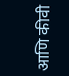आणि कीवी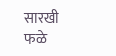सारखी फळे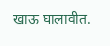खाऊ घालावीत.